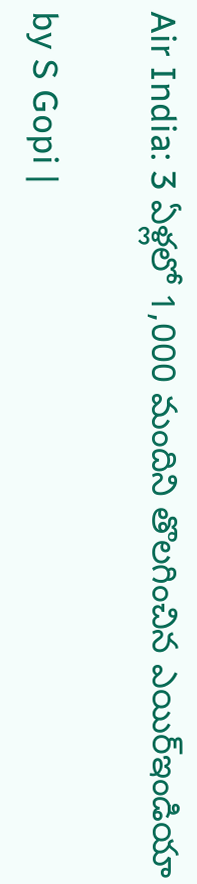Air India: 3 ఏళ్లలో 1,000 మందిని తొలగించిన ఎయిర్ఇండియా

by S Gopi |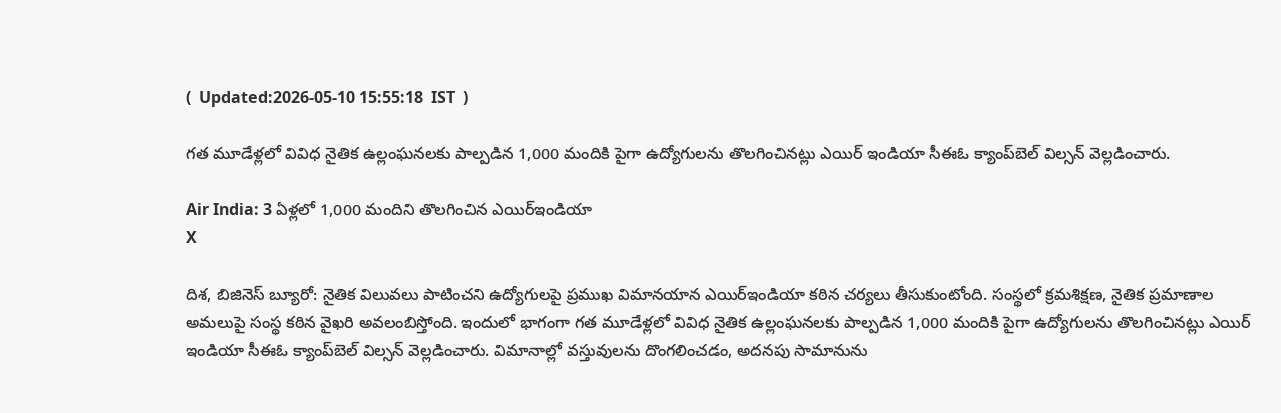(  Updated:2026-05-10 15:55:18  IST  )

గత మూడేళ్లలో వివిధ నైతిక ఉల్లంఘనలకు పాల్పడిన 1,000 మందికి పైగా ఉద్యోగులను తొలగించినట్లు ఎయిర్ ఇండియా సీఈఓ క్యాంప్‌బెల్ విల్సన్ వెల్లడించారు.

Air India: 3 ఏళ్లలో 1,000 మందిని తొలగించిన ఎయిర్ఇండియా
X

దిశ, బిజినెస్ బ్యూరో: నైతిక విలువలు పాటించని ఉద్యోగులపై ప్రముఖ విమానయాన ఎయిర్ఇండియా కఠిన చర్యలు తీసుకుంటోంది. సంస్థలో క్రమశిక్షణ, నైతిక ప్రమాణాల అమలుపై సంస్థ కఠిన వైఖరి అవలంబిస్తోంది. ఇందులో భాగంగా గత మూడేళ్లలో వివిధ నైతిక ఉల్లంఘనలకు పాల్పడిన 1,000 మందికి పైగా ఉద్యోగులను తొలగించినట్లు ఎయిర్ ఇండియా సీఈఓ క్యాంప్‌బెల్ విల్సన్ వెల్లడించారు. విమానాల్లో వస్తువులను దొంగలించడం, అదనపు సామానును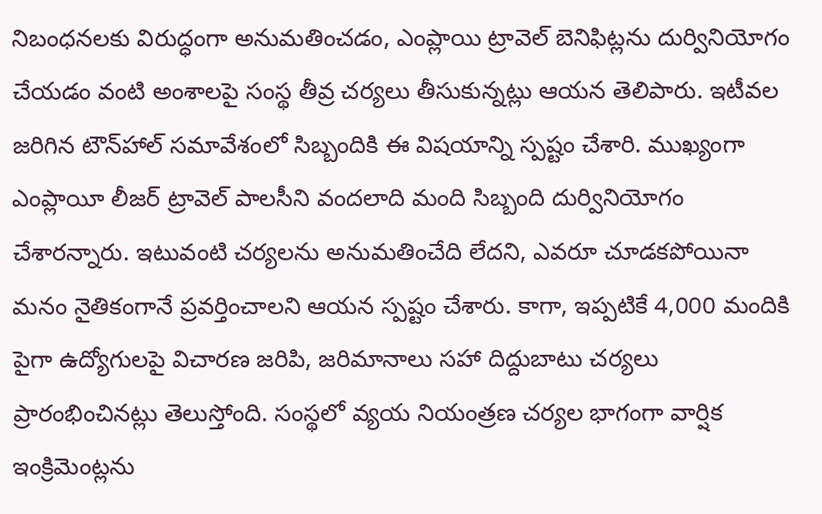నిబంధనలకు విరుద్ధంగా అనుమతించడం, ఎంప్లాయి ట్రావెల్ బెనిఫిట్లను దుర్వినియోగం చేయడం వంటి అంశాలపై సంస్థ తీవ్ర చర్యలు తీసుకున్నట్లు ఆయన తెలిపారు. ఇటీవల జరిగిన టౌన్‌హాల్ సమావేశంలో సిబ్బందికి ఈ విషయాన్ని స్పష్టం చేశారి. ముఖ్యంగా ఎంప్లాయీ లీజర్ ట్రావెల్ పాలసీని వందలాది మంది సిబ్బంది దుర్వినియోగం చేశారన్నారు. ఇటువంటి చర్యలను అనుమతించేది లేదని, ఎవరూ చూడకపోయినా మనం నైతికంగానే ప్రవర్తించాలని ఆయన స్పష్టం చేశారు. కాగా, ఇప్పటికే 4,000 మందికి పైగా ఉద్యోగులపై విచారణ జరిపి, జరిమానాలు సహా దిద్దుబాటు చర్యలు ప్రారంభించినట్లు తెలుస్తోంది. సంస్థలో వ్యయ నియంత్రణ చర్యల భాగంగా వార్షిక ఇంక్రిమెంట్లను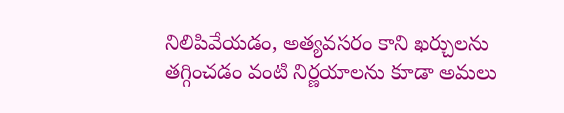నిలిపివేయడం, అత్యవసరం కాని ఖర్చులను తగ్గించడం వంటి నిర్ణయాలను కూడా అమలు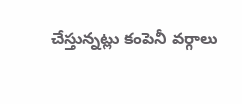చేస్తున్నట్లు కంపెనీ వర్గాలు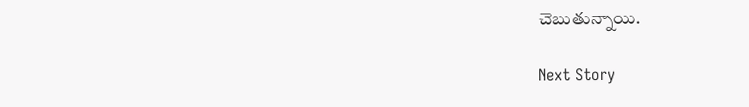చెబుతున్నాయి.

Next Story